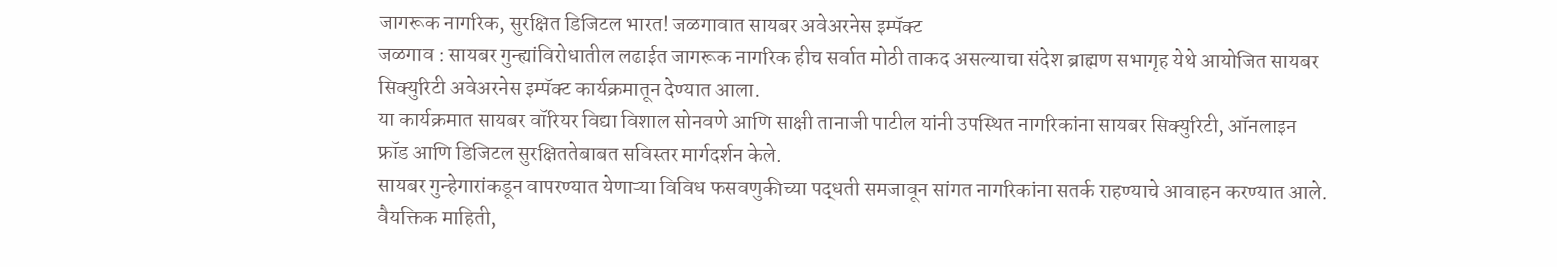जागरूक नागरिक, सुरक्षित डिजिटल भारत! जळगावात सायबर अवेअरनेस इम्पॅक्ट
जळगाव : सायबर गुन्ह्यांविरोधातील लढाईत जागरूक नागरिक हीच सर्वात मोठी ताकद असल्याचा संदेश ब्राह्मण सभागृह येथे आयोजित सायबर सिक्युरिटी अवेअरनेस इम्पॅक्ट कार्यक्रमातून देण्यात आला.
या कार्यक्रमात सायबर वॉरियर विद्या विशाल सोनवणे आणि साक्षी तानाजी पाटील यांनी उपस्थित नागरिकांना सायबर सिक्युरिटी, ऑनलाइन फ्रॉड आणि डिजिटल सुरक्षिततेबाबत सविस्तर मार्गदर्शन केले.
सायबर गुन्हेगारांकडून वापरण्यात येणाऱ्या विविध फसवणुकीच्या पद्धती समजावून सांगत नागरिकांना सतर्क राहण्याचे आवाहन करण्यात आले. वैयक्तिक माहिती,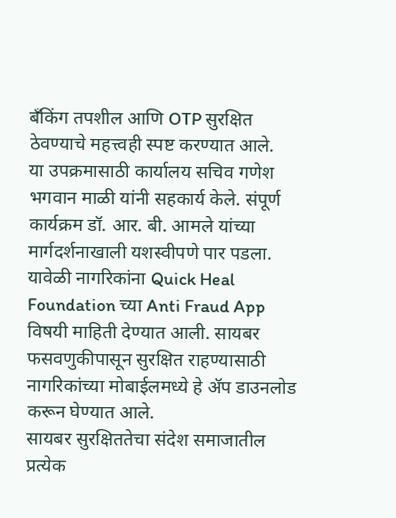बँकिंग तपशील आणि OTP सुरक्षित ठेवण्याचे महत्त्वही स्पष्ट करण्यात आले.
या उपक्रमासाठी कार्यालय सचिव गणेश भगवान माळी यांनी सहकार्य केले. संपूर्ण कार्यक्रम डॉ. आर. बी. आमले यांच्या मार्गदर्शनाखाली यशस्वीपणे पार पडला.
यावेळी नागरिकांना Quick Heal Foundation च्या Anti Fraud App विषयी माहिती देण्यात आली. सायबर फसवणुकीपासून सुरक्षित राहण्यासाठी नागरिकांच्या मोबाईलमध्ये हे ॲप डाउनलोड करून घेण्यात आले.
सायबर सुरक्षिततेचा संदेश समाजातील प्रत्येक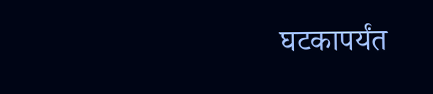घटकापर्यंत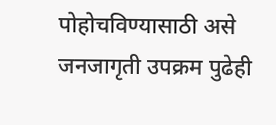पोहोचविण्यासाठी असे जनजागृती उपक्रम पुढेही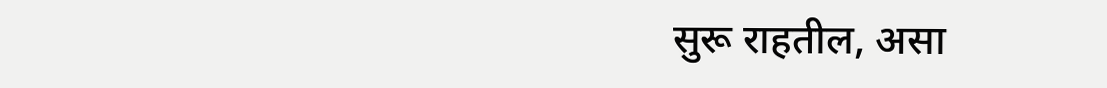सुरू राहतील, असा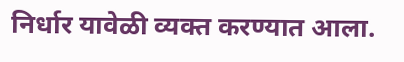निर्धार यावेळी व्यक्त करण्यात आला.